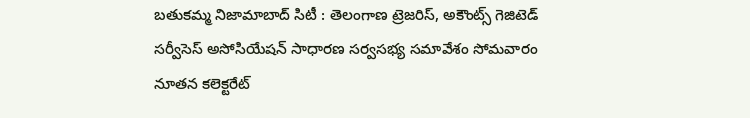బతుకమ్మ నిజామాబాద్ సిటీ : తెలంగాణ ట్రెజరిస్, అకౌంట్స్ గెజిటెడ్ సర్వీసెస్ అసోసియేషన్ సాధారణ సర్వసభ్య సమావేశం సోమవారం నూతన కలెక్టరేట్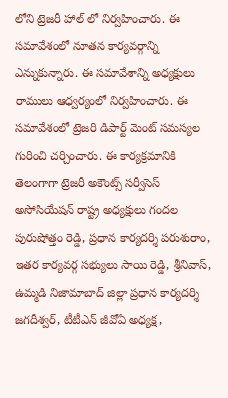లోని ట్రెజరీ హాల్ లో నిర్వహించారు. ఈ సమావేశంలో నూతన కార్యవర్గాన్ని ఎన్నుకున్నారు. ఈ సమావేశాన్ని అధ్యక్షులు రాములు ఆధ్వర్యంలో నిర్వహించారు. ఈ సమావేశంలో ట్రెజరి డిపార్ట్ మెంట్ సమస్యల గురించి చర్చించారు. ఈ కార్యక్రమానికి తెలంగాగా ట్రెజరీ అకౌంట్స్ సర్వీసెస్ అసోసియేషన్ రాష్ట్ర అధ్యక్షులు గందల పురుషోత్తం రెడ్డి, ప్రధాన కార్యదర్శి పరుశురాం, ఇతర కార్యవర్గ సభ్యులు సాయి రెడ్డి, శ్రీనివాస్, ఉమ్మడి నిజామాబాద్ జిల్లా ప్రధాన కార్యదర్శి జగదీశ్వర్, టీటీఎన్ జీవోఏ అధ్యక్ష,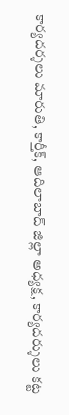కార్యదర్శలు మారుతి, కార్తీక్, ఆదిలాబాద్ జిల్లా అధ్యక్ష, కార్యదర్శులు కట్ట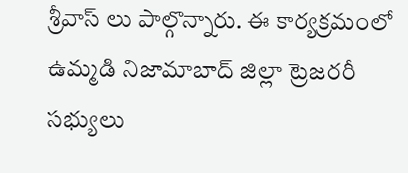శ్రీవాస్ లు పాల్గొన్నారు. ఈ కార్యక్రమంలో ఉమ్మడి నిజామాబాద్ జిల్లా ట్రెజరరీ సభ్యులు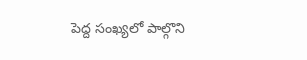పెద్ద సంఖ్యలో పాల్గొని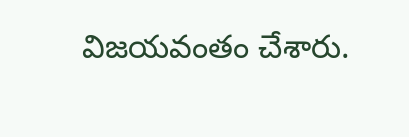విజయవంతం చేశారు.